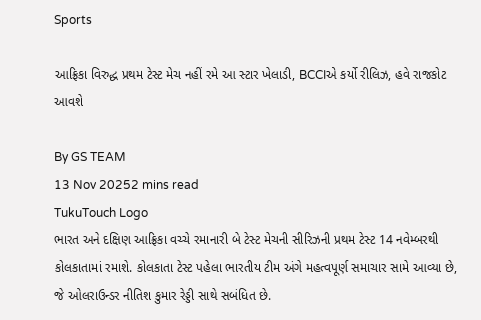Sports

આફ્રિકા વિરુદ્ધ પ્રથમ ટેસ્ટ મેચ નહીં રમે આ સ્ટાર ખેલાડી, BCCIએ કર્યો રીલિઝ, હવે રાજકોટ આવશે

By GS TEAM
13 Nov 20252 mins read
TukuTouch Logo
ભારત અને દક્ષિણ આફ્રિકા વચ્ચે રમાનારી બે ટેસ્ટ મેચની સીરિઝની પ્રથમ ટેસ્ટ 14 નવેમ્બરથી કોલકાતામાં રમાશે. કોલકાતા ટેસ્ટ પહેલા ભારતીય ટીમ અંગે મહત્વપૂર્ણ સમાચાર સામે આવ્યા છે, જે ઓલરાઉન્ડર નીતિશ કુમાર રેડ્ડી સાથે સબંધિત છે.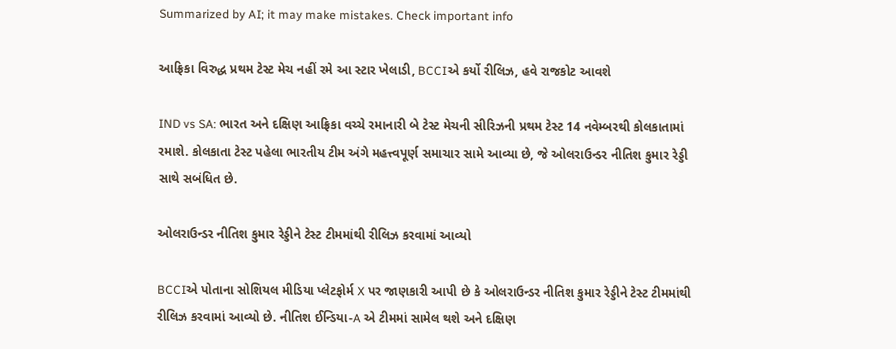Summarized by AI; it may make mistakes. Check important info

આફ્રિકા વિરુદ્ધ પ્રથમ ટેસ્ટ મેચ નહીં રમે આ સ્ટાર ખેલાડી, BCCIએ કર્યો રીલિઝ, હવે રાજકોટ આવશે

IND vs SA: ભારત અને દક્ષિણ આફ્રિકા વચ્ચે રમાનારી બે ટેસ્ટ મેચની સીરિઝની પ્રથમ ટેસ્ટ 14 નવેમ્બરથી કોલકાતામાં રમાશે. કોલકાતા ટેસ્ટ પહેલા ભારતીય ટીમ અંગે મહત્ત્વપૂર્ણ સમાચાર સામે આવ્યા છે, જે ઓલરાઉન્ડર નીતિશ કુમાર રેડ્ડી સાથે સબંધિત છે.

ઓલરાઉન્ડર નીતિશ કુમાર રેડ્ડીને ટેસ્ટ ટીમમાંથી રીલિઝ કરવામાં આવ્યો

BCCIએ પોતાના સોશિયલ મીડિયા પ્લેટફોર્મ X પર જાણકારી આપી છે કે ઓલરાઉન્ડર નીતિશ કુમાર રેડ્ડીને ટેસ્ટ ટીમમાંથી રીલિઝ કરવામાં આવ્યો છે. નીતિશ ઈન્ડિયા-A એ ટીમમાં સામેલ થશે અને દક્ષિણ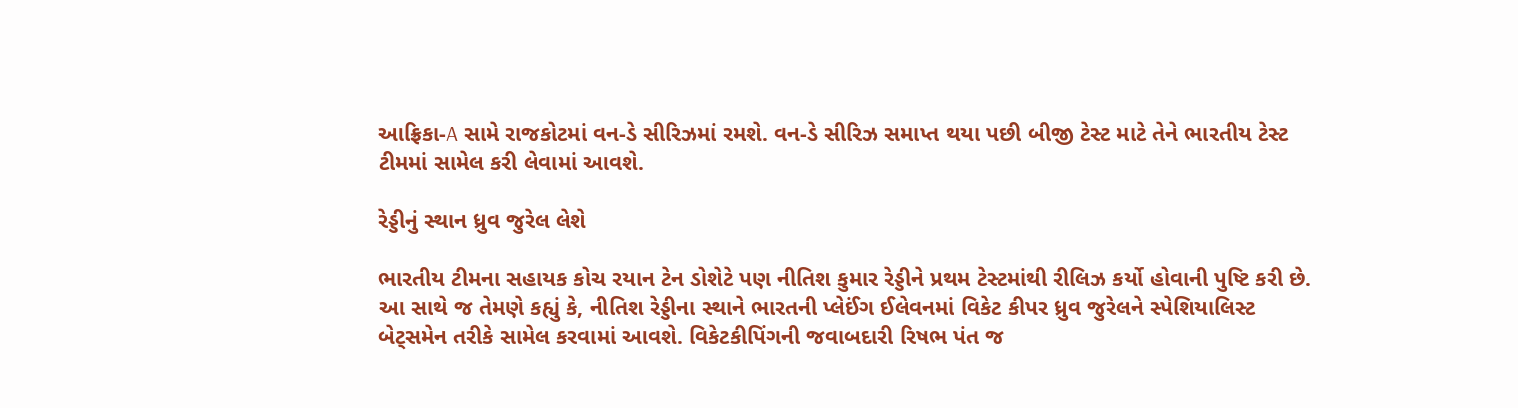આફ્રિકા-A સામે રાજકોટમાં વન-ડે સીરિઝમાં રમશે. વન-ડે સીરિઝ સમાપ્ત થયા પછી બીજી ટેસ્ટ માટે તેને ભારતીય ટેસ્ટ ટીમમાં સામેલ કરી લેવામાં આવશે.

રેડ્ડીનું સ્થાન ધ્રુવ જુરેલ લેશે

ભારતીય ટીમના સહાયક કોચ રયાન ટેન ડોશેટે પણ નીતિશ કુમાર રેડ્ડીને પ્રથમ ટેસ્ટમાંથી રીલિઝ કર્યો હોવાની પુષ્ટિ કરી છે. આ સાથે જ તેમણે કહ્યું કે, નીતિશ રેડ્ડીના સ્થાને ભારતની પ્લેઈંગ ઈલેવનમાં વિકેટ કીપર ધ્રુવ જુરેલને સ્પેશિયાલિસ્ટ બેટ્સમેન તરીકે સામેલ કરવામાં આવશે. વિકેટકીપિંગની જવાબદારી રિષભ પંત જ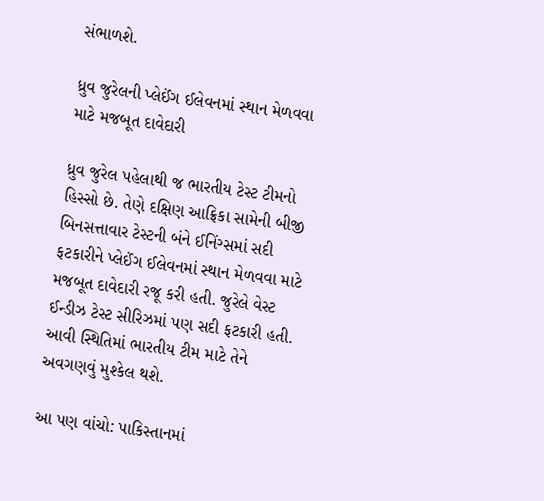સંભાળશે.

ધ્રુવ જુરેલની પ્લેઈંગ ઈલેવનમાં સ્થાન મેળવવા માટે મજબૂત દાવેદારી

ધ્રુવ જુરેલ પહેલાથી જ ભારતીય ટેસ્ટ ટીમનો હિસ્સો છે. તેણે દક્ષિણ આફ્રિકા સામેની બીજી બિનસત્તાવાર ટેસ્ટની બંને ઈનિંગ્સમાં સદી ફટકારીને પ્લેઈંગ ઈલેવનમાં સ્થાન મેળવવા માટે મજબૂત દાવેદારી રજૂ કરી હતી. જુરેલે વેસ્ટ ઈન્ડીઝ ટેસ્ટ સીરિઝમાં પણ સદી ફટકારી હતી. આવી સ્થિતિમાં ભારતીય ટીમ માટે તેને અવગણવું મુશ્કેલ થશે.

આ પણ વાંચો: પાકિસ્તાનમાં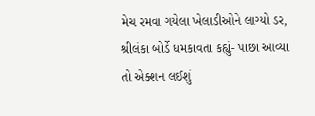મેચ રમવા ગયેલા ખેલાડીઓને લાગ્યો ડર, શ્રીલંકા બોર્ડે ધમકાવતા કહ્યું- પાછા આવ્યા તો એક્શન લઈશું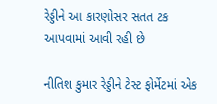રેડ્ડીને આ કારણોસર સતત ટક આપવામાં આવી રહી છે

નીતિશ કુમાર રેડ્ડીને ટેસ્ટ ફોર્મેટમાં એક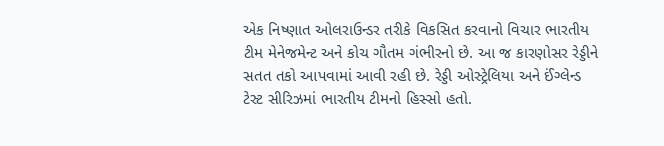એક નિષ્ણાત ઓલરાઉન્ડર તરીકે વિકસિત કરવાનો વિચાર ભારતીય ટીમ મેનેજમેન્ટ અને કોચ ગૌતમ ગંભીરનો છે. આ જ કારણોસર રેડ્ડીને સતત તકો આપવામાં આવી રહી છે. રેડ્ડી ઓસ્ટ્રેલિયા અને ઈંગ્લેન્ડ ટેસ્ટ સીરિઝમાં ભારતીય ટીમનો હિસ્સો હતો.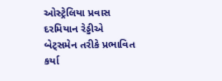ઓસ્ટ્રેલિયા પ્રવાસ દરમિયાન રેડ્ડીએ બેટ્સમેન તરીકે પ્રભાવિત કર્યા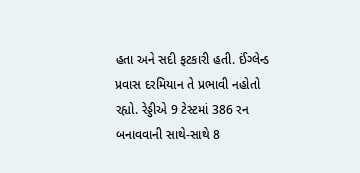હતા અને સદી ફટકારી હતી. ઈંગ્લેન્ડ પ્રવાસ દરમિયાન તે પ્રભાવી નહોતો રહ્યો. રેડ્ડીએ 9 ટેસ્ટમાં 386 રન બનાવવાની સાથે-સાથે 8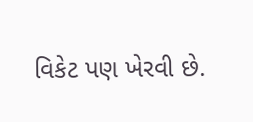વિકેટ પણ ખેરવી છે.